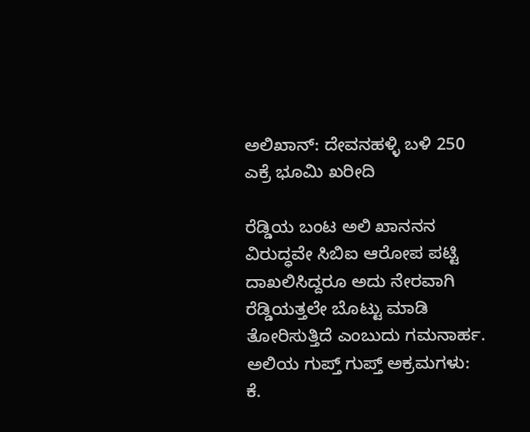ಅಲಿಖಾನ್: ದೇವನಹಳ್ಳಿ ಬಳಿ 250 ಎಕ್ರೆ ಭೂಮಿ ಖರೀದಿ

ರೆಡ್ಡಿಯ ಬಂಟ ಅಲಿ ಖಾನನನ ವಿರುದ್ಧವೇ ಸಿಬಿಐ ಆರೋಪ ಪಟ್ಟಿ ದಾಖಲಿಸಿದ್ದರೂ ಅದು ನೇರವಾಗಿ ರೆಡ್ಡಿಯತ್ತಲೇ ಬೊಟ್ಟು ಮಾಡಿ ತೋರಿಸುತ್ತಿದೆ ಎಂಬುದು ಗಮನಾರ್ಹ.
ಅಲಿಯ ಗುಪ್ತ್ ಗುಪ್ತ್ ಅಕ್ರಮಗಳು: ಕೆ.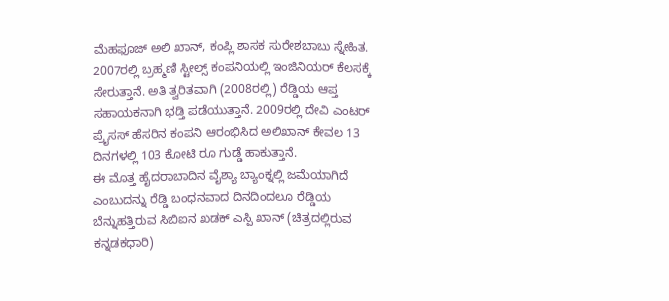ಮೆಹಫೂಜ್ ಅಲಿ ಖಾನ್, ಕಂಪ್ಲಿ ಶಾಸಕ ಸುರೇಶಬಾಬು ಸ್ನೇಹಿತ. 2007ರಲ್ಲಿ ಬ್ರಹ್ಮಣಿ ಸ್ಟೀಲ್ಸ್ ಕಂಪನಿಯಲ್ಲಿ ಇಂಜಿನಿಯರ್ ಕೆಲಸಕ್ಕೆ ಸೇರುತ್ತಾನೆ. ಅತಿ ತ್ವರಿತವಾಗಿ (2008ರಲ್ಲಿ) ರೆಡ್ಡಿಯ ಆಪ್ತ ಸಹಾಯಕನಾಗಿ ಭಡ್ತಿ ಪಡೆಯುತ್ತಾನೆ. 2009ರಲ್ಲಿ ದೇವಿ ಎಂಟರ್ ಪ್ರೈಸಸ್ ಹೆಸರಿನ ಕಂಪನಿ ಆರಂಭಿಸಿದ ಅಲಿಖಾನ್ ಕೇವಲ 13 ದಿನಗಳಲ್ಲಿ 103 ಕೋಟಿ ರೂ ಗುಡ್ಡೆ ಹಾಕುತ್ತಾನೆ.
ಈ ಮೊತ್ತ ಹೈದರಾಬಾದಿನ ವೈಶ್ಯಾ ಬ್ಯಾಂಕ್ನಲ್ಲಿ ಜಮೆಯಾಗಿದೆ ಎಂಬುದನ್ನು ರೆಡ್ಡಿ ಬಂಧನವಾದ ದಿನದಿಂದಲೂ ರೆಡ್ಡಿಯ ಬೆನ್ನುಹತ್ತಿರುವ ಸಿಬಿಐನ ಖಡಕ್ ಎಸ್ಪಿ ಖಾನ್ (ಚಿತ್ರದಲ್ಲಿರುವ ಕನ್ನಡಕಧಾರಿ)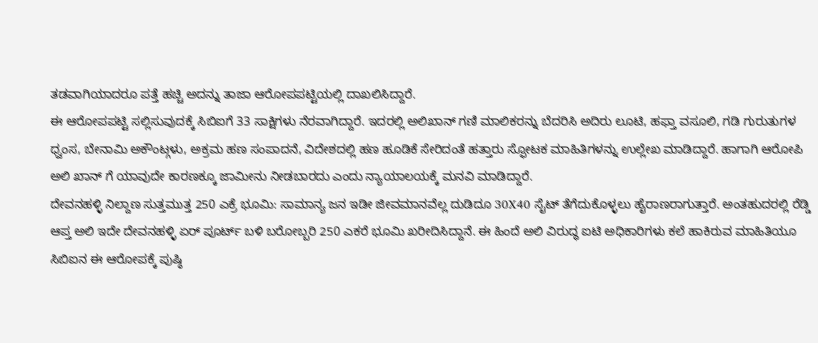ತಡವಾಗಿಯಾದರೂ ಪತ್ತೆ ಹಚ್ಚಿ ಅದನ್ನು ತಾಜಾ ಆರೋಪಪಟ್ಟಿಯಲ್ಲಿ ದಾಖಲಿಸಿದ್ದಾರೆ.
ಈ ಆರೋಪಪಟ್ಟಿ ಸಲ್ಲಿಸುವುದಕ್ಕೆ ಸಿಬಿಐಗೆ 33 ಸಾಕ್ಷಿಗಳು ನೆರವಾಗಿದ್ದಾರೆ. ಇದರಲ್ಲಿ ಅಲಿಖಾನ್ ಗಣಿ ಮಾಲಿಕರನ್ನು ಬೆದರಿಸಿ ಅದಿರು ಲೂಟಿ, ಹಫ್ತಾ ವಸೂಲಿ, ಗಡಿ ಗುರುತುಗಳ ಧ್ವಂಸ, ಬೇನಾಮಿ ಅಕೌಂಟ್ಗಳು, ಅಕ್ರಮ ಹಣ ಸಂಪಾದನೆ, ವಿದೇಶದಲ್ಲಿ ಹಣ ಹೂಡಿಕೆ ಸೇರಿದಂತೆ ಹತ್ತಾರು ಸ್ಫೋಟಕ ಮಾಹಿತಿಗಳನ್ನು ಉಲ್ಲೇಖ ಮಾಡಿದ್ದಾರೆ. ಹಾಗಾಗಿ ಆರೋಪಿ ಅಲಿ ಖಾನ್ ಗೆ ಯಾವುದೇ ಕಾರಣಕ್ಕೂ ಜಾಮೀನು ನೀಡಬಾರದು ಎಂದು ನ್ಯಾಯಾಲಯಕ್ಕೆ ಮನವಿ ಮಾಡಿದ್ದಾರೆ.
ದೇವನಹಳ್ಳಿ ನಿಲ್ದಾಣ ಸುತ್ತಮುತ್ತ 250 ಎಕ್ರೆ ಭೂಮಿ: ಸಾಮಾನ್ಯ ಜನ ಇಡೀ ಜೀವಮಾನವೆಲ್ಲ ದುಡಿದೂ 30X40 ಸೈಟ್ ತೆಗೆದುಕೊಳ್ಳಲು ಹೈರಾಣರಾಗುತ್ತಾರೆ. ಅಂತಹುದರಲ್ಲಿ ರೆಡ್ಡಿ ಆಪ್ತ ಅಲಿ ಇದೇ ದೇವನಹಳ್ಳಿ ಏರ್ ಪೂರ್ಟ್ ಬಳಿ ಬರೋಬ್ಬರಿ 250 ಎಕರೆ ಭೂಮಿ ಖರೀದಿಸಿದ್ದಾನೆ. ಈ ಹಿಂದೆ ಅಲಿ ವಿರುದ್ಧ ಐಟಿ ಅಧಿಕಾರಿಗಳು ಕಲೆ ಹಾಕಿರುವ ಮಾಹಿತಿಯೂ ಸಿಬಿಐನ ಈ ಆರೋಪಕ್ಕೆ ಪುಷ್ಠಿ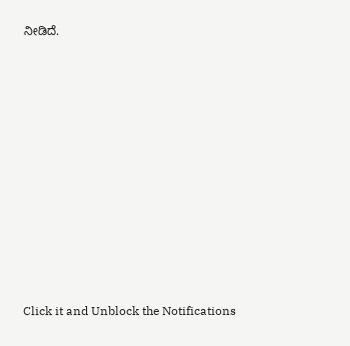ನೀಡಿದೆ.












Click it and Unblock the Notifications